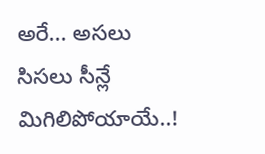అరే... అసలు సిసలు సీన్లే మిగిలిపోయాయే..!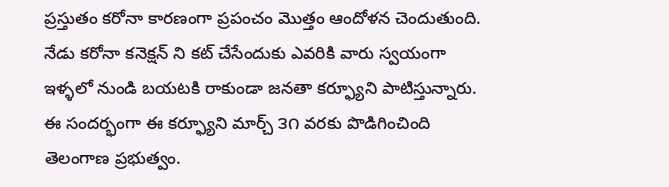ప్రస్తుతం కరోనా కారణంగా ప్రపంచం మొత్తం ఆందోళన చెందుతుంది. నేడు కరోనా కనెక్షన్ ని కట్ చేసేందుకు ఎవరికి వారు స్వయంగా ఇళ్ళలో నుండి బయటకి రాకుండా జనతా కర్ఫ్యూని పాటిస్తున్నారు. ఈ సందర్భంగా ఈ కర్ఫ్యూని మార్చ్ ౩౧ వరకు పొడిగించింది తెలంగాణ ప్రభుత్వం.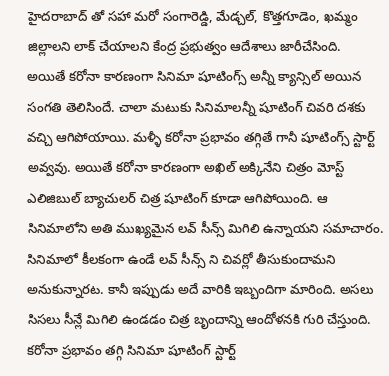హైదరాబాద్ తో సహా మరో సంగారెడ్డి, మేడ్చల్, కొత్తగూడెం, ఖమ్మం జిల్లాలని లాక్ చేయాలని కేంద్ర ప్రభుత్వం ఆదేశాలు జారీచేసింది.
అయితే కరోనా కారణంగా సినిమా షూటింగ్స్ అన్నీ క్యాన్సిల్ అయిన సంగతి తెలిసిందే. చాలా మటుకు సినిమాలన్నీ షూటింగ్ చివరి దశకు వచ్చి ఆగిపోయాయి. మళ్ళీ కరోనా ప్రభావం తగ్గితే గానీ షూటింగ్స్ స్టార్ట్ అవ్వవు. అయితే కరోనా కారణంగా అఖిల్ అక్కినేని చిత్రం మోస్ట్ ఎలిజిబుల్ బ్యాచులర్ చిత్ర షూటింగ్ కూడా ఆగిపోయింది. ఆ సినిమాలోని అతి ముఖ్యమైన లవ్ సీన్స్ మిగిలి ఉన్నాయని సమాచారం.
సినిమాలో కీలకంగా ఉండే లవ్ సీన్స్ ని చివర్లో తీసుకుందామని అనుకున్నారట. కానీ ఇప్పుడు అదే వారికి ఇబ్బందిగా మారింది. అసలు సిసలు సీన్లే మిగిలి ఉండడం చిత్ర బృందాన్ని ఆందోళనకి గురి చేస్తుంది. కరోనా ప్రభావం తగ్గి సినిమా షూటింగ్ స్టార్ట్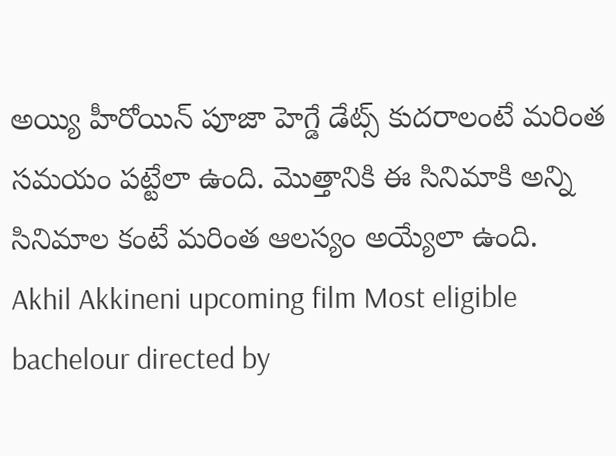అయ్యి హీరోయిన్ పూజా హెగ్డే డేట్స్ కుదరాలంటే మరింత సమయం పట్టేలా ఉంది. మొత్తానికి ఈ సినిమాకి అన్ని సినిమాల కంటే మరింత ఆలస్యం అయ్యేలా ఉంది.
Akhil Akkineni upcoming film Most eligible bachelour directed by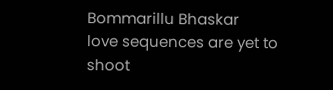Bommarillu Bhaskar
love sequences are yet to shoot